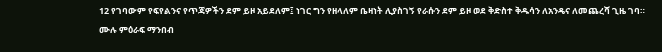12 የገባውም የፍየልንና የጥጃዎችን ደም ይዞ አይደለም፤ ነገር ግን የዘላለም ቤዛነት ሊያስገኝ የራሱን ደም ይዞ ወደ ቅድስተ ቅዱሳን ለአንዴና ለመጨረሻ ጊዜ ገባ።
ሙሉ ምዕራፍ ማንበብ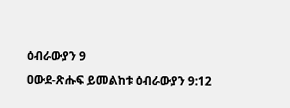ዕብራውያን 9
ዐውደ-ጽሑፍ ይመልከቱ ዕብራውያን 9:12